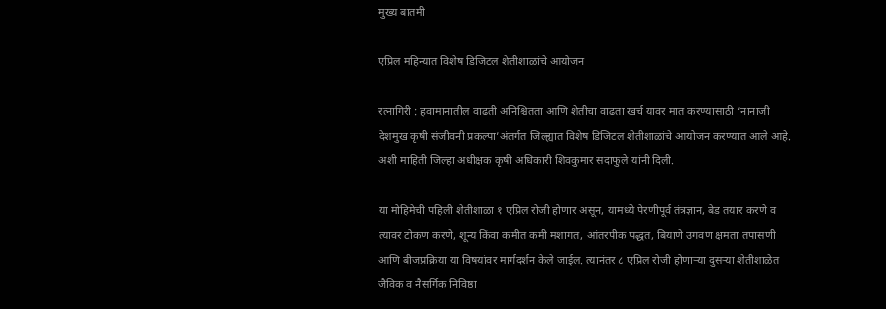मुख्य बातमी

एप्रिल महिन्यात विशेष डिजिटल शेतीशाळांचे आयोजन

रत्नागिरी : हवामानातील वाढती अनिश्चितता आणि शेतीचा वाढता खर्च यावर मात करण्यासाठी ‘नानाजी देशमुख कृषी संजीवनी प्रकल्पा’अंतर्गत जिल्ह्यात विशेष डिजिटल शेतीशाळांचे आयोजन करण्यात आले आहे. अशी माहिती जिल्हा अधीक्षक कृषी अधिकारी शिवकुमार सदाफुले यांनी दिली.

या मोहिमेची पहिली शेतीशाळा १ एप्रिल रोजी होणार असून, यामध्ये पेरणीपूर्व तंत्रज्ञान, बेड तयार करणे व त्यावर टोकण करणे, शून्य किंवा कमीत कमी मशागत, आंतरपीक पद्धत, बियाणे उगवण क्षमता तपासणी आणि बीजप्रक्रिया या विषयांवर मार्गदर्शन केले जाईल. त्यानंतर ८ एप्रिल रोजी होणाऱ्या दुसऱ्या शेतीशाळेत जैविक व नैसर्गिक निविष्ठा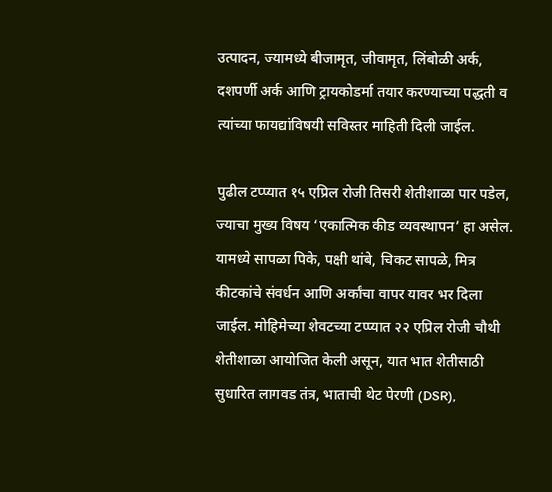उत्पादन, ज्यामध्ये बीजामृत, जीवामृत, लिंबोळी अर्क, दशपर्णी अर्क आणि ट्रायकोडर्मा तयार करण्याच्या पद्धती व त्यांच्या फायद्यांविषयी सविस्तर माहिती दिली जाईल.

पुढील टप्प्यात १५ एप्रिल रोजी तिसरी शेतीशाळा पार पडेल, ज्याचा मुख्य विषय ‘एकात्मिक कीड व्यवस्थापन’ हा असेल. यामध्ये सापळा पिके, पक्षी थांबे, चिकट सापळे, मित्र कीटकांचे संवर्धन आणि अर्कांचा वापर यावर भर दिला जाईल. मोहिमेच्या शेवटच्या टप्प्यात २२ एप्रिल रोजी चौथी शेतीशाळा आयोजित केली असून, यात भात शेतीसाठी सुधारित लागवड तंत्र, भाताची थेट पेरणी (DSR),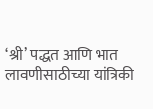‘श्री’ पद्धत आणि भात लावणीसाठीच्या यांत्रिकी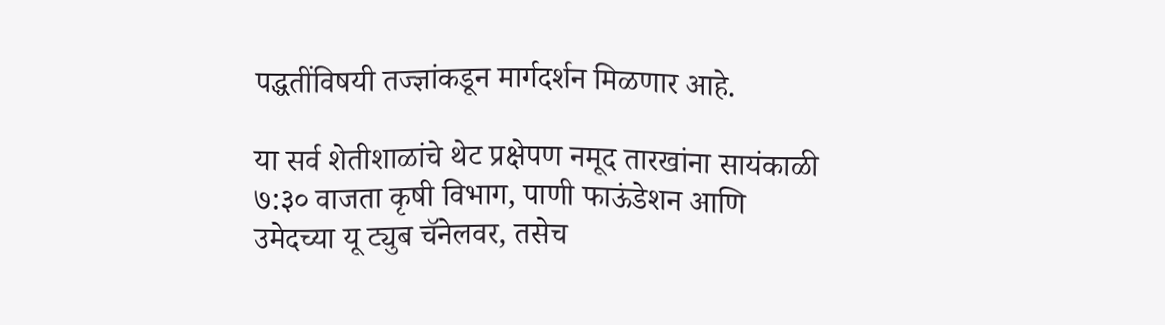पद्धतींविषयी तज्ज्ञांकडून मार्गदर्शन मिळणार आहे.

या सर्व शेतीशाळांचे थेट प्रक्षेपण नमूद तारखांना सायंकाळी ७:३० वाजता कृषी विभाग, पाणी फाऊंडेशन आणि उमेदच्या यू ट्युब चॅनेलवर, तसेच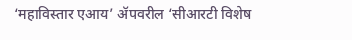‘महाविस्तार एआय’ ॲपवरील ‘सीआरटी विशेष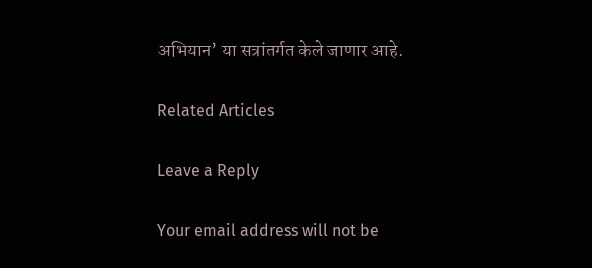अभियान’ या सत्रांतर्गत केले जाणार आहे.

Related Articles

Leave a Reply

Your email address will not be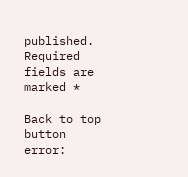published. Required fields are marked *

Back to top button
error: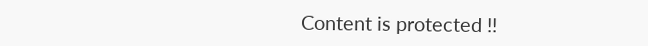Content is protected !!